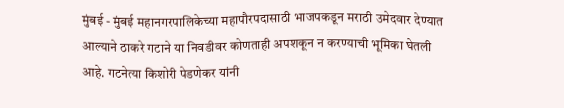मुंबई - मुंबई महानगरपालिकेच्या महापौरपदासाठी भाजपकडून मराठी उमेदवार देण्यात आल्याने ठाकरे गटाने या निवडीवर कोणताही अपशकून न करण्याची भूमिका घेतली आहे. गटनेत्या किशोरी पेडणेकर यांनी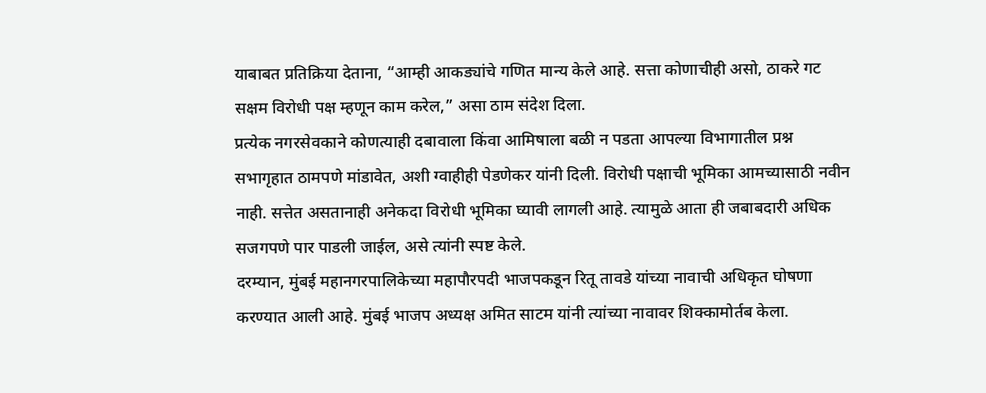याबाबत प्रतिक्रिया देताना, “आम्ही आकड्यांचे गणित मान्य केले आहे. सत्ता कोणाचीही असो, ठाकरे गट सक्षम विरोधी पक्ष म्हणून काम करेल,” असा ठाम संदेश दिला.
प्रत्येक नगरसेवकाने कोणत्याही दबावाला किंवा आमिषाला बळी न पडता आपल्या विभागातील प्रश्न सभागृहात ठामपणे मांडावेत, अशी ग्वाहीही पेडणेकर यांनी दिली. विरोधी पक्षाची भूमिका आमच्यासाठी नवीन नाही. सत्तेत असतानाही अनेकदा विरोधी भूमिका घ्यावी लागली आहे. त्यामुळे आता ही जबाबदारी अधिक सजगपणे पार पाडली जाईल, असे त्यांनी स्पष्ट केले.
दरम्यान, मुंबई महानगरपालिकेच्या महापौरपदी भाजपकडून रितू तावडे यांच्या नावाची अधिकृत घोषणा करण्यात आली आहे. मुंबई भाजप अध्यक्ष अमित साटम यांनी त्यांच्या नावावर शिक्कामोर्तब केला.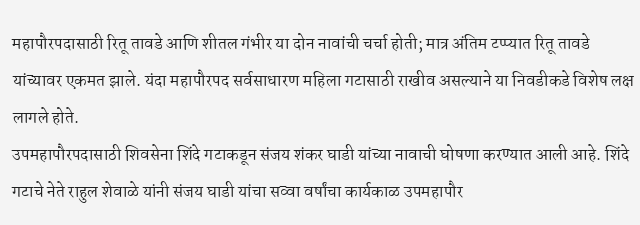महापौरपदासाठी रितू तावडे आणि शीतल गंभीर या दोन नावांची चर्चा होती; मात्र अंतिम टप्प्यात रितू तावडे यांच्यावर एकमत झाले. यंदा महापौरपद सर्वसाधारण महिला गटासाठी राखीव असल्याने या निवडीकडे विशेष लक्ष लागले होते.
उपमहापौरपदासाठी शिवसेना शिंदे गटाकडून संजय शंकर घाडी यांच्या नावाची घोषणा करण्यात आली आहे. शिंदे गटाचे नेते राहुल शेवाळे यांनी संजय घाडी यांचा सव्वा वर्षांचा कार्यकाळ उपमहापौर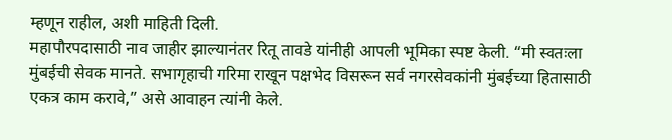म्हणून राहील, अशी माहिती दिली.
महापौरपदासाठी नाव जाहीर झाल्यानंतर रितू तावडे यांनीही आपली भूमिका स्पष्ट केली. “मी स्वतःला मुंबईची सेवक मानते. सभागृहाची गरिमा राखून पक्षभेद विसरून सर्व नगरसेवकांनी मुंबईच्या हितासाठी एकत्र काम करावे,” असे आवाहन त्यांनी केले.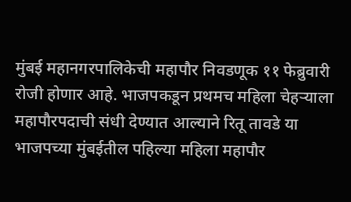मुंबई महानगरपालिकेची महापौर निवडणूक ११ फेब्रुवारी रोजी होणार आहे. भाजपकडून प्रथमच महिला चेहऱ्याला महापौरपदाची संधी देण्यात आल्याने रितू तावडे या भाजपच्या मुंबईतील पहिल्या महिला महापौर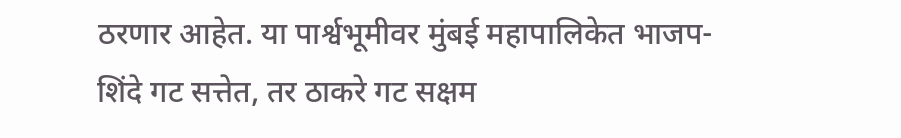ठरणार आहेत. या पार्श्वभूमीवर मुंबई महापालिकेत भाजप-शिंदे गट सत्तेत, तर ठाकरे गट सक्षम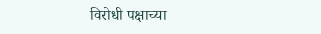विरोधी पक्षाच्या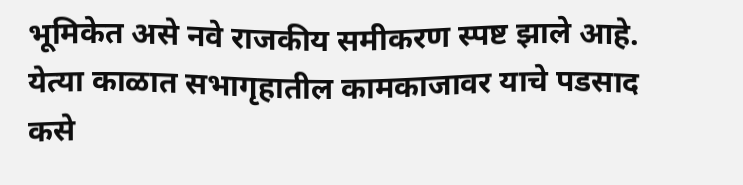भूमिकेत असे नवे राजकीय समीकरण स्पष्ट झाले आहे. येत्या काळात सभागृहातील कामकाजावर याचे पडसाद कसे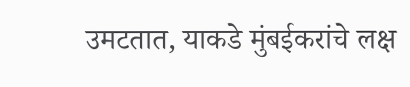उमटतात, याकडे मुंबईकरांचे लक्ष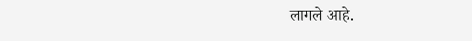लागले आहे.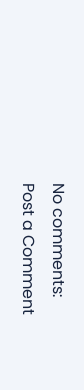No comments:
Post a Comment